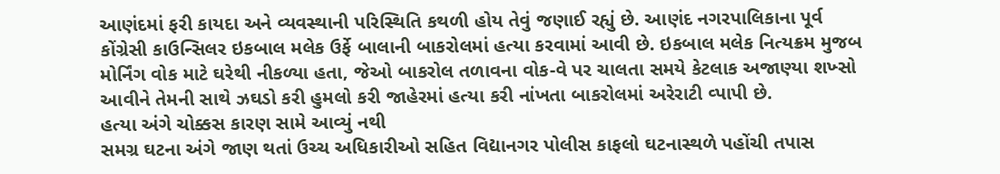આણંદમાં ફરી કાયદા અને વ્યવસ્થાની પરિસ્થિતિ કથળી હોય તેવું જણાઈ રહ્યું છે. આણંદ નગરપાલિકાના પૂર્વ કોંગ્રેસી કાઉન્સિલર ઇકબાલ મલેક ઉર્ફે બાલાની બાકરોલમાં હત્યા કરવામાં આવી છે. ઇકબાલ મલેક નિત્યક્રમ મુજબ મોર્નિંગ વોક માટે ઘરેથી નીકળ્યા હતા, જેઓ બાકરોલ તળાવના વોક-વે પર ચાલતા સમયે કેટલાક અજાણ્યા શખ્સો આવીને તેમની સાથે ઝઘડો કરી હુમલો કરી જાહેરમાં હત્યા કરી નાંખતા બાકરોલમાં અરેરાટી વ્પાપી છે.
હત્યા અંગે ચોક્કસ કારણ સામે આવ્યું નથી
સમગ્ર ઘટના અંગે જાણ થતાં ઉચ્ચ અધિકારીઓ સહિત વિદ્યાનગર પોલીસ કાફલો ઘટનાસ્થળે પહોંચી તપાસ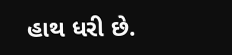હાથ ધરી છે.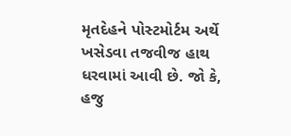મૃતદેહને પોસ્ટમોર્ટમ અર્થે ખસેડવા તજવીજ હાથ ધરવામાં આવી છે. જો કે, હજુ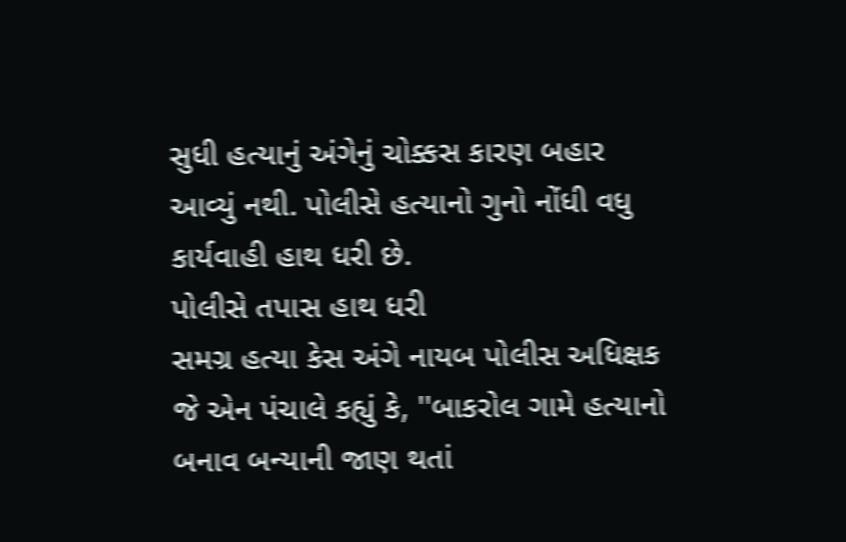સુધી હત્યાનું અંગેનું ચોક્કસ કારણ બહાર આવ્યું નથી. પોલીસે હત્યાનો ગુનો નોંધી વધુ કાર્યવાહી હાથ ધરી છે.
પોલીસે તપાસ હાથ ધરી
સમગ્ર હત્યા કેસ અંગે નાયબ પોલીસ અધિક્ષક જે એન પંચાલે કહ્યું કે, ''બાકરોલ ગામે હત્યાનો બનાવ બન્યાની જાણ થતાં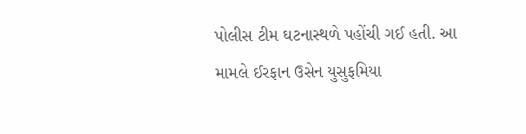પોલીસ ટીમ ઘટનાસ્થળે પહોંચી ગઈ હતી. આ મામલે ઈરફાન ઉસેન યુસુફમિયા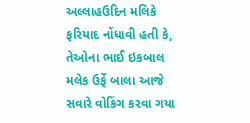અલ્લાહઉદિન મલિકે ફરિયાદ નોંધાવી હતી કે, તેઓના ભાઈ ઇકબાલ મલેક ઉર્ફે બાલા આજે સવારે વોકિંગ કરવા ગયા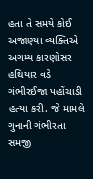હતા તે સમયે કોઈ અજાણ્યા વ્યક્તિએ અગમ્ય કારણોસર હથિયાર વડે ગંભીરઈજા પહોંચાડી હત્યા કરી. જે મામલે ગુનાની ગંભીરતા સમજી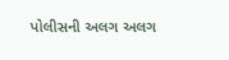પોલીસની અલગ અલગ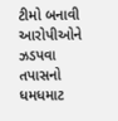ટીમો બનાવી આરોપીઓને ઝડપવા તપાસનો ધમધમાટ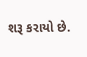શરૂ કરાયો છે.